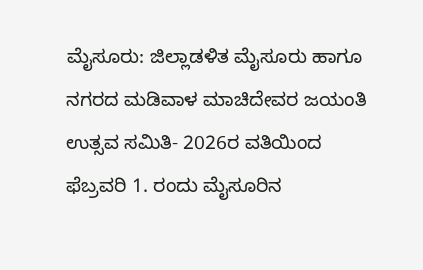ಮೈಸೂರು: ಜಿಲ್ಲಾಡಳಿತ ಮೈಸೂರು ಹಾಗೂ ನಗರದ ಮಡಿವಾಳ ಮಾಚಿದೇವರ ಜಯಂತಿ ಉತ್ಸವ ಸಮಿತಿ- 2026ರ ವತಿಯಿಂದ ಫೆಬ್ರವರಿ 1. ರಂದು ಮೈಸೂರಿನ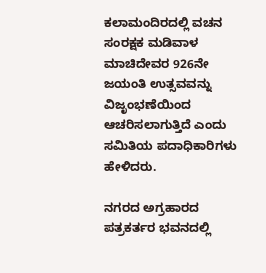ಕಲಾಮಂದಿರದಲ್ಲಿ ವಚನ ಸಂರಕ್ಷಕ ಮಡಿವಾಳ ಮಾಚಿದೇವರ 926ನೇ ಜಯಂತಿ ಉತ್ಸವವನ್ನು ವಿಜೃಂಭಣೆಯಿಂದ ಆಚರಿಸಲಾಗುತ್ತಿದೆ ಎಂದು ಸಮಿತಿಯ ಪದಾಧಿಕಾರಿಗಳು ಹೇಳಿದರು.

ನಗರದ ಅಗ್ರಹಾರದ ಪತ್ರಕರ್ತರ ಭವನದಲ್ಲಿ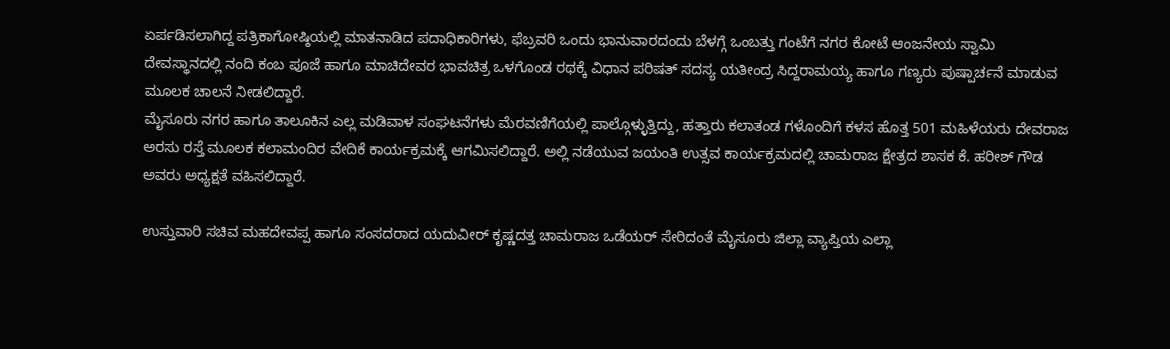ಏರ್ಪಡಿಸಲಾಗಿದ್ದ ಪತ್ರಿಕಾಗೋಷ್ಠಿಯಲ್ಲಿ ಮಾತನಾಡಿದ ಪದಾಧಿಕಾರಿಗಳು, ಫೆಬ್ರವರಿ ಒಂದು ಭಾನುವಾರದಂದು ಬೆಳಗ್ಗೆ ಒಂಬತ್ತು ಗಂಟೆಗೆ ನಗರ ಕೋಟೆ ಆಂಜನೇಯ ಸ್ವಾಮಿ ದೇವಸ್ಥಾನದಲ್ಲಿ ನಂದಿ ಕಂಬ ಪೂಜೆ ಹಾಗೂ ಮಾಚಿದೇವರ ಭಾವಚಿತ್ರ ಒಳಗೊಂಡ ರಥಕ್ಕೆ ವಿಧಾನ ಪರಿಷತ್ ಸದಸ್ಯ ಯತೀಂದ್ರ ಸಿದ್ದರಾಮಯ್ಯ ಹಾಗೂ ಗಣ್ಯರು ಪುಷ್ಪಾರ್ಚನೆ ಮಾಡುವ ಮೂಲಕ ಚಾಲನೆ ನೀಡಲಿದ್ದಾರೆ.
ಮೈಸೂರು ನಗರ ಹಾಗೂ ತಾಲೂಕಿನ ಎಲ್ಲ ಮಡಿವಾಳ ಸಂಘಟನೆಗಳು ಮೆರವಣಿಗೆಯಲ್ಲಿ ಪಾಲ್ಗೊಳ್ಳುತ್ತಿದ್ದು, ಹತ್ತಾರು ಕಲಾತಂಡ ಗಳೊಂದಿಗೆ ಕಳಸ ಹೊತ್ತ 501 ಮಹಿಳೆಯರು ದೇವರಾಜ ಅರಸು ರಸ್ತೆ ಮೂಲಕ ಕಲಾಮಂದಿರ ವೇದಿಕೆ ಕಾರ್ಯಕ್ರಮಕ್ಕೆ ಆಗಮಿಸಲಿದ್ದಾರೆ. ಅಲ್ಲಿ ನಡೆಯುವ ಜಯಂತಿ ಉತ್ಸವ ಕಾರ್ಯಕ್ರಮದಲ್ಲಿ ಚಾಮರಾಜ ಕ್ಷೇತ್ರದ ಶಾಸಕ ಕೆ. ಹರೀಶ್ ಗೌಡ ಅವರು ಅಧ್ಯಕ್ಷತೆ ವಹಿಸಲಿದ್ದಾರೆ.

ಉಸ್ತುವಾರಿ ಸಚಿವ ಮಹದೇವಪ್ಪ ಹಾಗೂ ಸಂಸದರಾದ ಯದುವೀರ್ ಕೃಷ್ಣದತ್ತ ಚಾಮರಾಜ ಒಡೆಯರ್ ಸೇರಿದಂತೆ ಮೈಸೂರು ಜಿಲ್ಲಾ ವ್ಯಾಪ್ತಿಯ ಎಲ್ಲಾ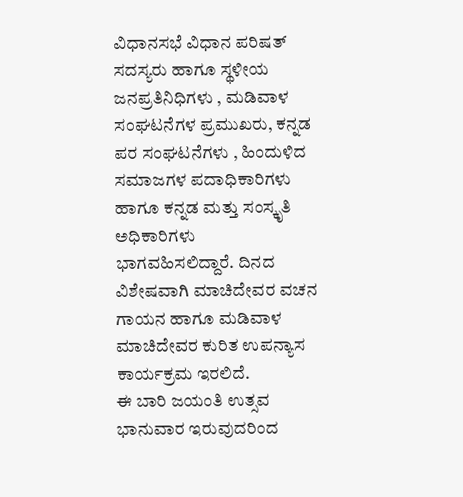ವಿಧಾನಸಭೆ ವಿಧಾನ ಪರಿಷತ್ ಸದಸ್ಯರು ಹಾಗೂ ಸ್ಥಳೀಯ ಜನಪ್ರತಿನಿಧಿಗಳು , ಮಡಿವಾಳ ಸಂಘಟನೆಗಳ ಪ್ರಮುಖರು, ಕನ್ನಡ ಪರ ಸಂಘಟನೆಗಳು , ಹಿಂದುಳಿದ ಸಮಾಜಗಳ ಪದಾಧಿಕಾರಿಗಳು ಹಾಗೂ ಕನ್ನಡ ಮತ್ತು ಸಂಸ್ಕೃತಿ ಅಧಿಕಾರಿಗಳು ಭಾಗವಹಿಸಲಿದ್ದಾರೆ. ದಿನದ ವಿಶೇಷವಾಗಿ ಮಾಚಿದೇವರ ವಚನ ಗಾಯನ ಹಾಗೂ ಮಡಿವಾಳ ಮಾಚಿದೇವರ ಕುರಿತ ಉಪನ್ಯಾಸ ಕಾರ್ಯಕ್ರಮ ಇರಲಿದೆ.
ಈ ಬಾರಿ ಜಯಂತಿ ಉತ್ಸವ ಭಾನುವಾರ ಇರುವುದರಿಂದ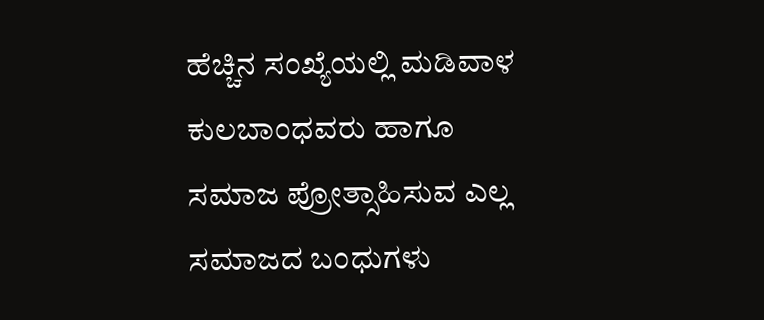ಹೆಚ್ಚಿನ ಸಂಖ್ಯೆಯಲ್ಲಿ ಮಡಿವಾಳ ಕುಲಬಾಂಧವರು ಹಾಗೂ ಸಮಾಜ ಪ್ರೋತ್ಸಾಹಿಸುವ ಎಲ್ಲ ಸಮಾಜದ ಬಂಧುಗಳು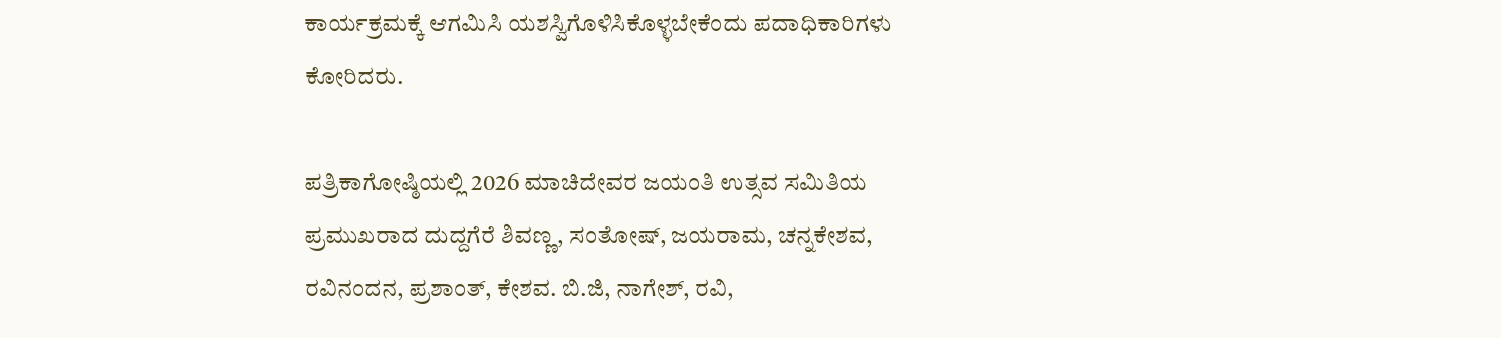ಕಾರ್ಯಕ್ರಮಕ್ಕೆ ಆಗಮಿಸಿ ಯಶಸ್ವಿಗೊಳಿಸಿಕೊಳ್ಳಬೇಕೆಂದು ಪದಾಧಿಕಾರಿಗಳು ಕೋರಿದರು.

ಪತ್ರಿಕಾಗೋಷ್ಠಿಯಲ್ಲಿ 2026 ಮಾಚಿದೇವರ ಜಯಂತಿ ಉತ್ಸವ ಸಮಿತಿಯ ಪ್ರಮುಖರಾದ ದುದ್ದಗೆರೆ ಶಿವಣ್ಣ, ಸಂತೋಷ್, ಜಯರಾಮ, ಚನ್ನಕೇಶವ, ರವಿನಂದನ, ಪ್ರಶಾಂತ್, ಕೇಶವ. ಬಿ.ಜಿ, ನಾಗೇಶ್, ರವಿ,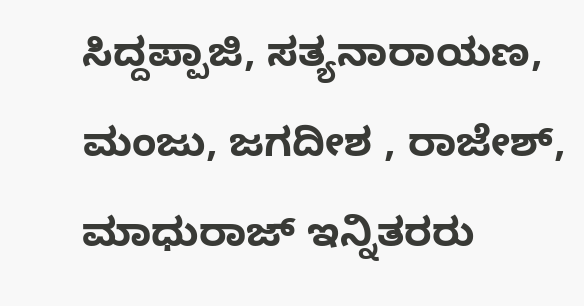ಸಿದ್ದಪ್ಪಾಜಿ, ಸತ್ಯನಾರಾಯಣ, ಮಂಜು, ಜಗದೀಶ , ರಾಜೇಶ್, ಮಾಧುರಾಜ್ ಇನ್ನಿತರರು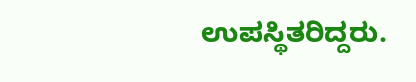ಉಪಸ್ಥಿತರಿದ್ದರು.